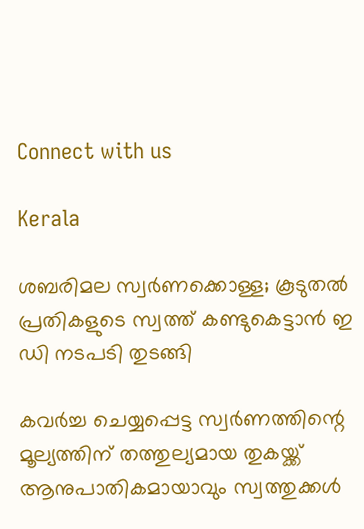Connect with us

Kerala

ശബരിമല സ്വര്‍ണക്കൊള്ള; കൂടുതല്‍ പ്രതികളുടെ സ്വത്ത് കണ്ടുകെട്ടാന്‍ ഇ ഡി നടപടി തുടങ്ങി

കവര്‍ച്ച ചെയ്യപ്പെട്ട സ്വര്‍ണത്തിന്റെ മൂല്യത്തിന് തത്തുല്യമായ തുകയ്ക്ക് ആനുപാതികമായാവും സ്വത്തുക്കള്‍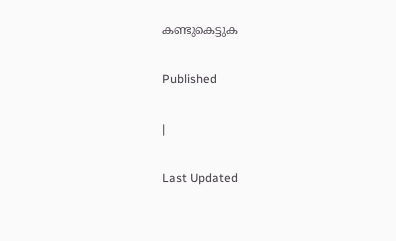കണ്ടുകെട്ടുക

Published

|

Last Updated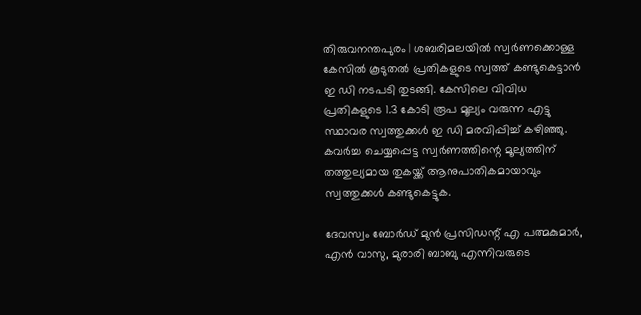തിരുവനന്തപുരം | ശബരിമലയില്‍ സ്വര്‍ണക്കൊള്ള കേസില്‍ കൂടുതല്‍ പ്രതികളുടെ സ്വത്ത് കണ്ടുകെട്ടാന്‍ ഇ ഡി നടപടി തുടങ്ങി. കേസിലെ വിവിധ പ്രതികളുടെ 1.3 കോടി രൂപ മൂല്യം വരുന്ന എട്ടു സ്ഥാവര സ്വത്തുക്കള്‍ ഇ ഡി മരവിപ്പിച്ച് കഴിഞ്ഞു. കവര്‍ച്ച ചെയ്യപ്പെട്ട സ്വര്‍ണത്തിന്റെ മൂല്യത്തിന് തത്തുല്യമായ തുകയ്ക്ക് ആനുപാതികമായാവും സ്വത്തുക്കള്‍ കണ്ടുകെട്ടുക.

ദേവസ്വം ബോര്‍ഡ് മുന്‍ പ്രസിഡന്റ് എ പത്മകുമാര്‍, എന്‍ വാസു, മുരാരി ബാബു എന്നിവരുടെ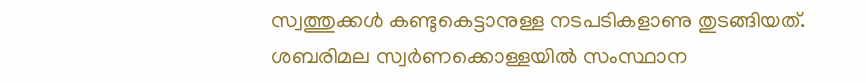സ്വത്തുക്കള്‍ കണ്ടുകെട്ടാനുള്ള നടപടികളാണു തുടങ്ങിയത്. ശബരിമല സ്വര്‍ണക്കൊള്ളയില്‍ സംസ്ഥാന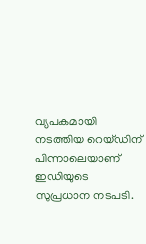വ്യപകമായി നടത്തിയ റെയ്ഡിന് പിന്നാലെയാണ് ഇഡിയുടെ സുപ്രധാന നടപടി.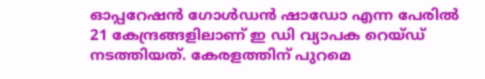ഓപ്പറേഷന്‍ ഗോള്‍ഡന്‍ ഷാഡോ എന്ന പേരില്‍ 21 കേന്ദ്രങ്ങളിലാണ് ഇ ഡി വ്യാപക റെയ്ഡ് നടത്തിയത്. കേരളത്തിന് പുറമെ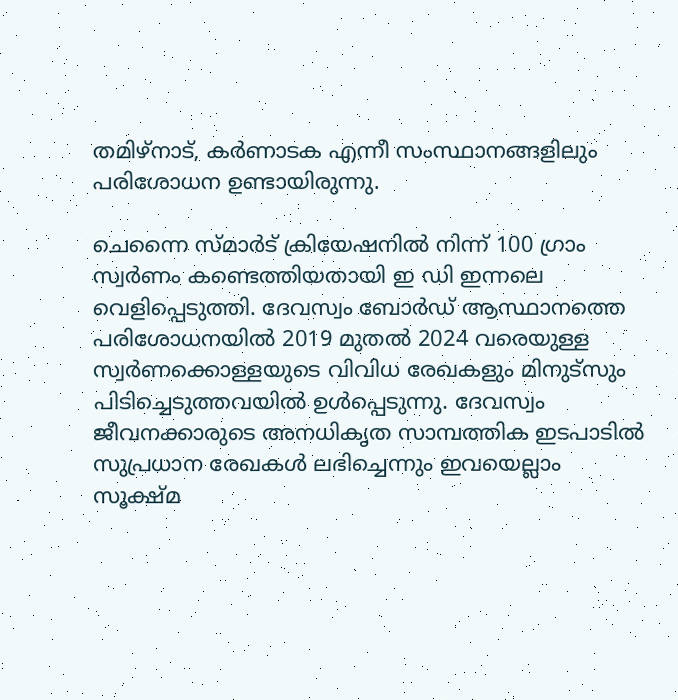തമിഴ്‌നാട്, കര്‍ണാടക എന്നീ സംസ്ഥാനങ്ങളിലും പരിശോധന ഉണ്ടായിരുന്നു.

ചെന്നൈ സ്മാര്‍ട് ക്രിയേഷനില്‍ നിന്ന് 100 ഗ്രാം സ്വര്‍ണം കണ്ടെത്തിയതായി ഇ ഡി ഇന്നലെ വെളിപ്പെടുത്തി. ദേവസ്വം ബോര്‍ഡ് ആസ്ഥാനത്തെ പരിശോധനയില്‍ 2019 മുതല്‍ 2024 വരെയുള്ള സ്വര്‍ണക്കൊള്ളയുടെ വിവിധ രേഖകളും മിനുട്‌സും പിടിച്ചെടുത്തവയില്‍ ഉള്‍പ്പെടുന്നു. ദേവസ്വം ജീവനക്കാരുടെ അനധികൃത സാമ്പത്തിക ഇടപാടില്‍ സുപ്രധാന രേഖകള്‍ ലഭിച്ചെന്നും ഇവയെല്ലാം സൂക്ഷ്മ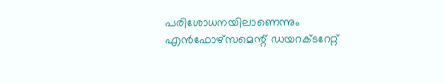പരിശോധനയിലാണെന്നും എന്‍ഫോഴ്‌സമെന്റ് ഡയറക്ടറേറ്റ്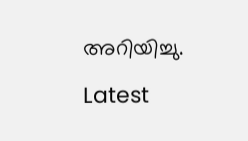അറിയിച്ചു.

Latest